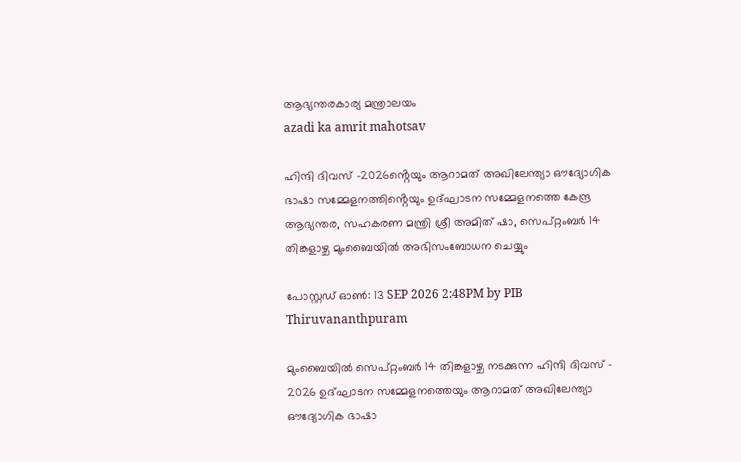ആഭ്യന്തരകാര്യ മന്ത്രാലയം
azadi ka amrit mahotsav

ഹിന്ദി ദിവസ് -2026ൻ്റെയും ആറാമത് അഖിലേന്ത്യാ ഔദ്യോഗിക ഭാഷാ സമ്മേളനത്തിൻ്റെയും ഉദ്ഘാടന സമ്മേളനത്തെ കേന്ദ്ര ആഭ്യന്തര, സഹകരണ മന്ത്രി ശ്രീ അമിത് ഷാ, സെപ്റ്റംബർ 14 തിങ്കളാഴ്ച മുംബൈയിൽ അഭിസംബോധന ചെയ്യും

പോസ്റ്റഡ് ഓണ്‍: 13 SEP 2026 2:48PM by PIB Thiruvananthpuram

മുംബൈയിൽ സെപ്റ്റംബർ 14 തിങ്കളാഴ്ച നടക്കുന്ന ഹിന്ദി ദിവസ് - 2026 ഉദ്ഘാടന സമ്മേളനത്തെയും ആറാമത് അഖിലേന്ത്യാ ഔദ്യോഗിക ഭാഷാ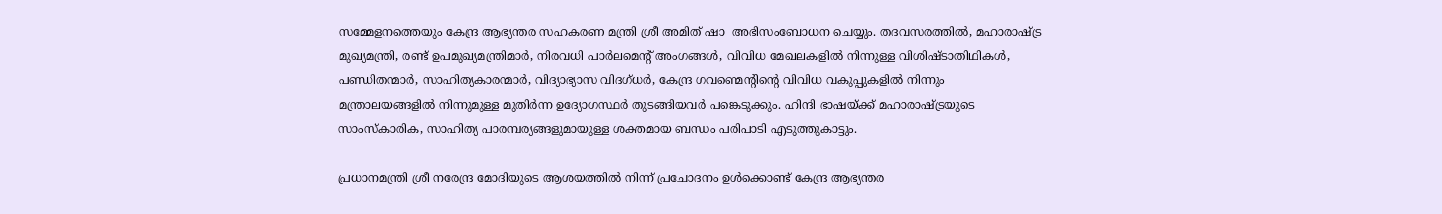സമ്മേളനത്തെയും കേന്ദ്ര ആഭ്യന്തര സഹകരണ മന്ത്രി ശ്രീ അമിത് ഷാ  അഭിസംബോധന ചെയ്യും. തദവസരത്തിൽ, മഹാരാഷ്ട്ര മുഖ്യമന്ത്രി, രണ്ട് ഉപമുഖ്യമന്ത്രിമാർ, നിരവധി പാർലമെൻ്റ് അംഗങ്ങൾ, വിവിധ മേഖലകളിൽ നിന്നുള്ള വിശിഷ്ടാതിഥികൾ, പണ്ഡിതന്മാർ, സാഹിത്യകാരന്മാർ, വിദ്യാഭ്യാസ വിദഗ്ധർ, കേന്ദ്ര ഗവണ്മെൻ്റിൻ്റെ വിവിധ വകുപ്പുകളിൽ നിന്നും മന്ത്രാലയങ്ങളിൽ നിന്നുമുള്ള മുതിർന്ന ഉദ്യോഗസ്ഥർ തുടങ്ങിയവർ പങ്കെടുക്കും. ഹിന്ദി ഭാഷയ്ക്ക് മഹാരാഷ്ട്രയുടെ സാംസ്കാരിക, സാഹിത്യ പാരമ്പര്യങ്ങളുമായുള്ള ശക്തമായ ബന്ധം പരിപാടി എടുത്തുകാട്ടും.

പ്രധാനമന്ത്രി ശ്രീ നരേന്ദ്ര മോദിയുടെ ആശയത്തിൽ നിന്ന് പ്രചോദനം ഉൾക്കൊണ്ട് കേന്ദ്ര ആഭ്യന്തര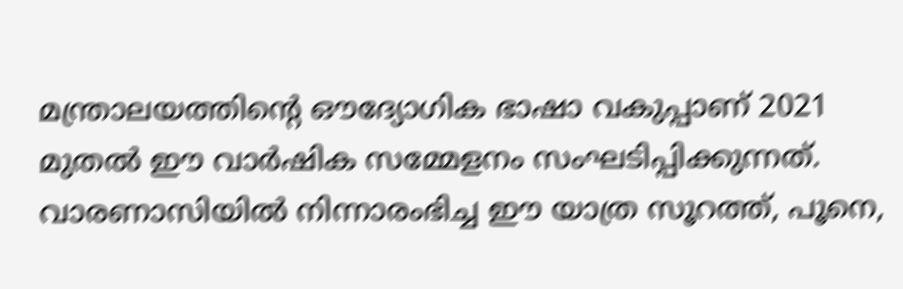മന്ത്രാലയത്തിൻ്റെ ഔദ്യോഗിക ഭാഷാ വകുപ്പാണ് 2021 മുതൽ ഈ വാർഷിക സമ്മേളനം സംഘടിപ്പിക്കുന്നത്. വാരണാസിയിൽ നിന്നാരംഭിച്ച ഈ യാത്ര സൂറത്ത്, പൂനെ,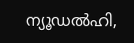ന്യൂഡൽഹി,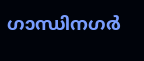ഗാന്ധിനഗർ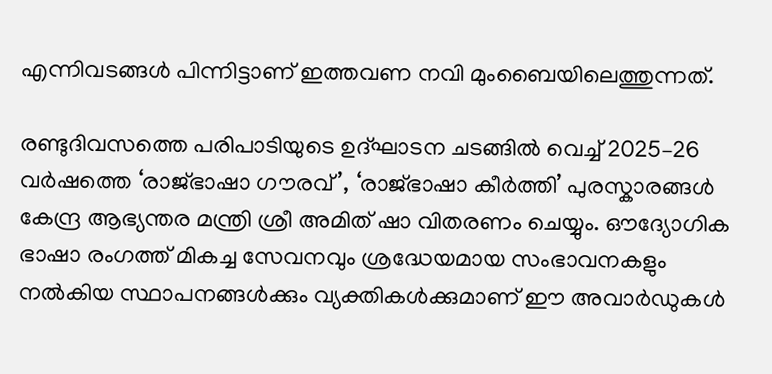എന്നിവടങ്ങൾ പിന്നിട്ടാണ് ഇത്തവണ നവി മുംബൈയിലെത്തുന്നത്.

രണ്ടുദിവസത്തെ പരിപാടിയുടെ ഉദ്ഘാടന ചടങ്ങിൽ വെച്ച് 2025–26 വർഷത്തെ ‘രാജ്ഭാഷാ ഗൗരവ്’, ‘രാജ്ഭാഷാ കീർത്തി’ പുരസ്കാരങ്ങൾ കേന്ദ്ര ആഭ്യന്തര മന്ത്രി ശ്രീ അമിത് ഷാ വിതരണം ചെയ്യും. ഔദ്യോഗിക ഭാഷാ രംഗത്ത് മികച്ച സേവനവും ശ്രദ്ധേയമായ സംഭാവനകളും നൽകിയ സ്ഥാപനങ്ങൾക്കും വ്യക്തികൾക്കുമാണ് ഈ അവാർഡുകൾ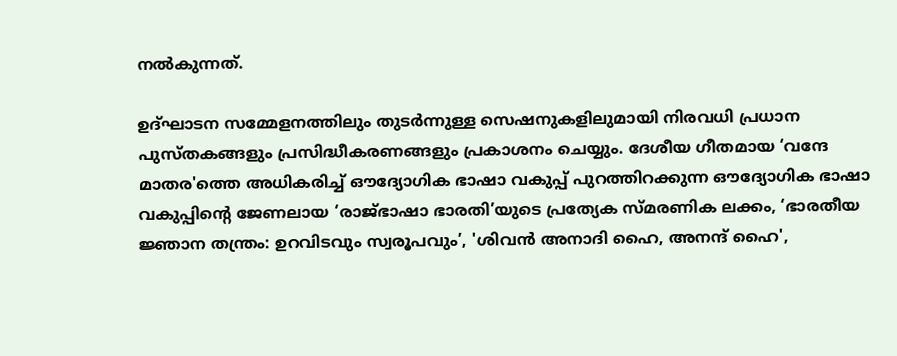നൽകുന്നത്.

ഉദ്ഘാടന സമ്മേളനത്തിലും തുടർന്നുള്ള സെഷനുകളിലുമായി നിരവധി പ്രധാന പുസ്തകങ്ങളും പ്രസിദ്ധീകരണങ്ങളും പ്രകാശനം ചെയ്യും. ദേശീയ ഗീതമായ ‘വന്ദേ മാതര'ത്തെ അധികരിച്ച് ഔദ്യോഗിക ഭാഷാ വകുപ്പ് പുറത്തിറക്കുന്ന ഔദ്യോഗിക ഭാഷാ വകുപ്പിൻ്റെ ജേണലായ ‘രാജ്ഭാഷാ ഭാരതി’യുടെ പ്രത്യേക സ്മരണിക ലക്കം, ‘ഭാരതീയ ജ്ഞാന തന്ത്രം: ഉറവിടവും സ്വരൂപവും’, 'ശിവൻ അനാദി ഹൈ, അനന്ദ് ഹൈ',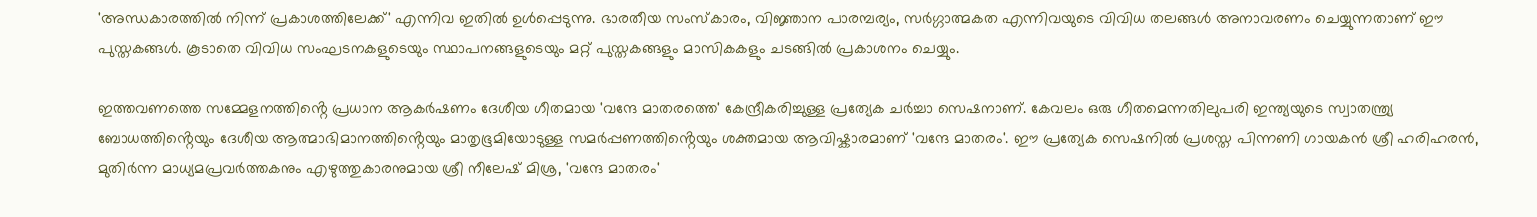'അന്ധകാരത്തിൽ നിന്ന് പ്രകാശത്തിലേക്ക്' എന്നിവ ഇതിൽ ഉൾപ്പെടുന്നു. ഭാരതീയ സംസ്കാരം, വിജ്ഞാന പാരമ്പര്യം, സർഗ്ഗാത്മകത എന്നിവയുടെ വിവിധ തലങ്ങൾ അനാവരണം ചെയ്യുന്നതാണ് ഈ പുസ്തകങ്ങൾ. കൂടാതെ വിവിധ സംഘടനകളുടെയും സ്ഥാപനങ്ങളുടെയും മറ്റ് പുസ്തകങ്ങളും മാസികകളും ചടങ്ങിൽ പ്രകാശനം ചെയ്യും.

ഇത്തവണത്തെ സമ്മേളനത്തിൻ്റെ പ്രധാന ആകർഷണം ദേശീയ ഗീതമായ 'വന്ദേ മാതരത്തെ' കേന്ദ്രീകരിച്ചുള്ള പ്രത്യേക ചർച്ചാ സെഷനാണ്. കേവലം ഒരു ഗീതമെന്നതിലുപരി ഇന്ത്യയുടെ സ്വാതന്ത്ര്യ ബോധത്തിൻ്റെയും ദേശീയ ആത്മാഭിമാനത്തിൻ്റെയും മാതൃഭൂമിയോടുള്ള സമർപ്പണത്തിൻ്റെയും ശക്തമായ ആവിഷ്കാരമാണ് 'വന്ദേ മാതരം'. ഈ പ്രത്യേക സെഷനിൽ പ്രശസ്ത പിന്നണി ഗായകൻ ശ്രീ ഹരിഹരൻ, മുതിർന്ന മാധ്യമപ്രവർത്തകനും എഴുത്തുകാരനുമായ ശ്രീ നീലേഷ് മിശ്ര, 'വന്ദേ മാതരം'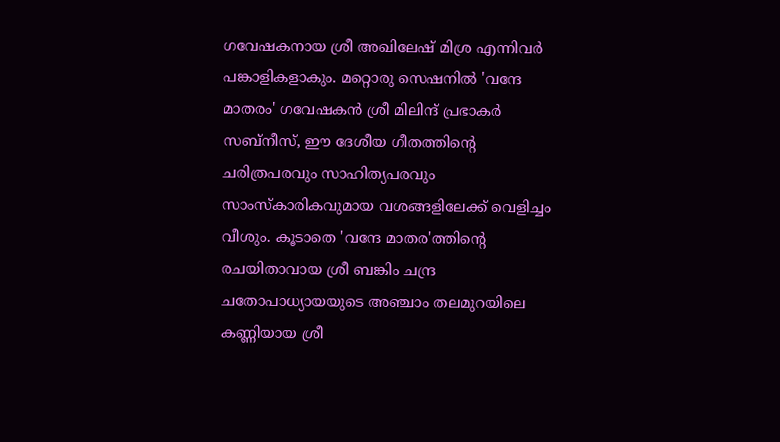ഗവേഷകനായ ശ്രീ അഖിലേഷ് മിശ്ര എന്നിവർ പങ്കാളികളാകും. മറ്റൊരു സെഷനിൽ 'വന്ദേ മാതരം' ഗവേഷകൻ ശ്രീ മിലിന്ദ് പ്രഭാകർ സബ്നീസ്, ഈ ദേശീയ ഗീതത്തിൻ്റെ ചരിത്രപരവും സാഹിത്യപരവും സാംസ്കാരികവുമായ വശങ്ങളിലേക്ക് വെളിച്ചം വീശും. കൂടാതെ 'വന്ദേ മാതര'ത്തിൻ്റെ രചയിതാവായ ശ്രീ ബങ്കിം ചന്ദ്ര ചതോപാധ്യായയുടെ അഞ്ചാം തലമുറയിലെ കണ്ണിയായ ശ്രീ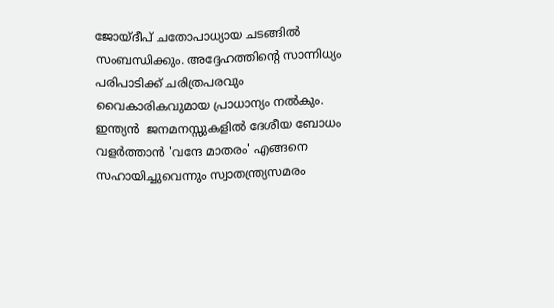ജോയ്ദീപ് ചതോപാധ്യായ ചടങ്ങിൽ സംബന്ധിക്കും. അദ്ദേഹത്തിൻ്റെ സാന്നിധ്യം പരിപാടിക്ക് ചരിത്രപരവും വൈകാരികവുമായ പ്രാധാന്യം നൽകും. ഇന്ത്യൻ  ജനമനസ്സുകളിൽ ദേശീയ ബോധം വളർത്താൻ 'വന്ദേ മാതരം' എങ്ങനെ സഹായിച്ചുവെന്നും സ്വാതന്ത്ര്യസമരം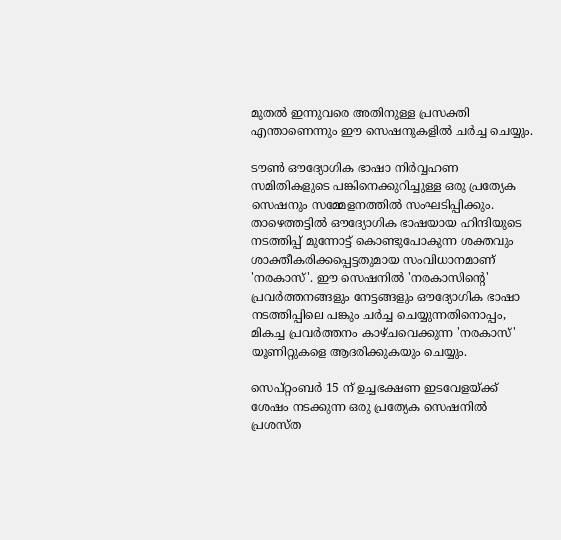മുതൽ ഇന്നുവരെ അതിനുള്ള പ്രസക്തി എന്താണെന്നും ഈ സെഷനുകളിൽ ചർച്ച ചെയ്യും.

ടൗൺ ഔദ്യോഗിക ഭാഷാ നിർവ്വഹണ സമിതികളുടെ പങ്കിനെക്കുറിച്ചുള്ള ഒരു പ്രത്യേക സെഷനും സമ്മേളനത്തിൽ സംഘടിപ്പിക്കും. താഴെത്തട്ടിൽ ഔദ്യോഗിക ഭാഷയായ ഹിന്ദിയുടെ നടത്തിപ്പ് മുന്നോട്ട് കൊണ്ടുപോകുന്ന ശക്തവും ശാക്തീകരിക്കപ്പെട്ടതുമായ സംവിധാനമാണ് 'നരകാസ്'. ഈ സെഷനിൽ 'നരകാസിൻ്റെ' പ്രവർത്തനങ്ങളും നേട്ടങ്ങളും ഔദ്യോഗിക ഭാഷാ നടത്തിപ്പിലെ പങ്കും ചർച്ച ചെയ്യുന്നതിനൊപ്പം, മികച്ച പ്രവർത്തനം കാഴ്ചവെക്കുന്ന 'നരകാസ്' യൂണിറ്റുകളെ ആദരിക്കുകയും ചെയ്യും.

സെപ്റ്റംബർ 15 ന് ഉച്ചഭക്ഷണ ഇടവേളയ്ക്ക് ശേഷം നടക്കുന്ന ഒരു പ്രത്യേക സെഷനിൽ പ്രശസ്ത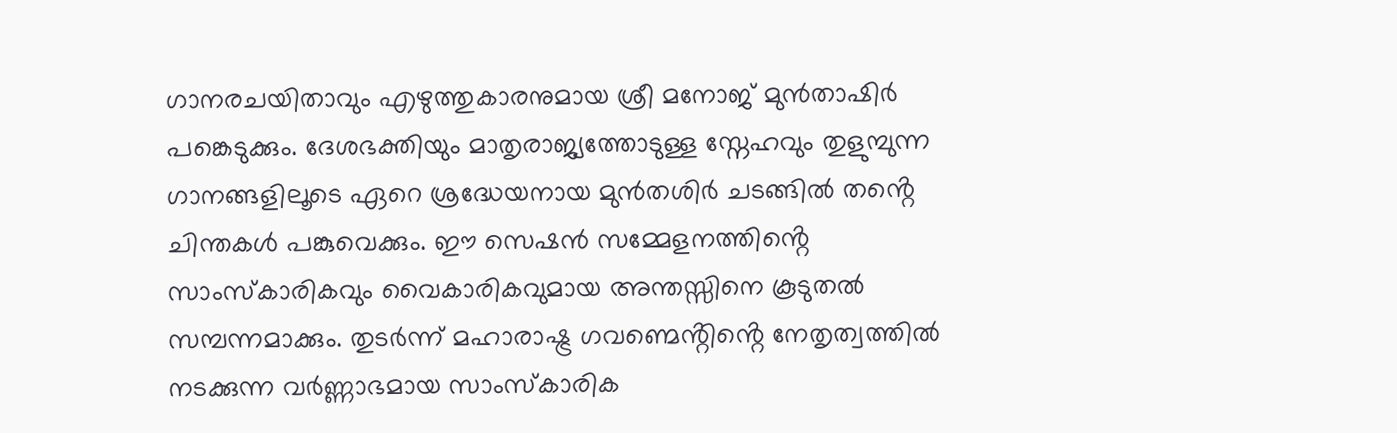ഗാനരചയിതാവും എഴുത്തുകാരനുമായ ശ്രീ മനോജ് മുൻതാഷിർ പങ്കെടുക്കും. ദേശഭക്തിയും മാതൃരാജ്യത്തോടുള്ള സ്നേഹവും തുളുമ്പുന്ന ഗാനങ്ങളിലൂടെ ഏറെ ശ്രദ്ധേയനായ മുൻതശിർ ചടങ്ങിൽ തൻ്റെ ചിന്തകൾ പങ്കുവെക്കും. ഈ സെഷൻ സമ്മേളനത്തിൻ്റെ സാംസ്കാരികവും വൈകാരികവുമായ അന്തസ്സിനെ കൂടുതൽ സമ്പന്നമാക്കും. തുടർന്ന് മഹാരാഷ്ട്ര ഗവണ്മെൻ്റിൻ്റെ നേതൃത്വത്തിൽ നടക്കുന്ന വർണ്ണാഭമായ സാംസ്കാരിക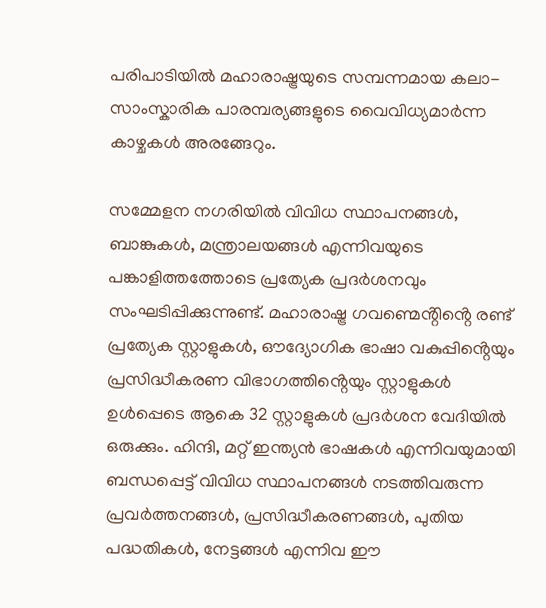പരിപാടിയിൽ മഹാരാഷ്ട്രയുടെ സമ്പന്നമായ കലാ-സാംസ്കാരിക പാരമ്പര്യങ്ങളുടെ വൈവിധ്യമാർന്ന കാഴ്ചകൾ അരങ്ങേറും.

സമ്മേളന നഗരിയിൽ വിവിധ സ്ഥാപനങ്ങൾ, ബാങ്കുകൾ, മന്ത്രാലയങ്ങൾ എന്നിവയുടെ പങ്കാളിത്തത്തോടെ പ്രത്യേക പ്രദർശനവും സംഘടിപ്പിക്കുന്നുണ്ട്. മഹാരാഷ്ട്ര ഗവണ്മെൻ്റിൻ്റെ രണ്ട് പ്രത്യേക സ്റ്റാളുകൾ, ഔദ്യോഗിക ഭാഷാ വകുപ്പിൻ്റെയും പ്രസിദ്ധീകരണ വിഭാഗത്തിൻ്റെയും സ്റ്റാളുകൾ ഉൾപ്പെടെ ആകെ 32 സ്റ്റാളുകൾ പ്രദർശന വേദിയിൽ ഒരുക്കും. ഹിന്ദി, മറ്റ് ഇന്ത്യൻ ഭാഷകൾ എന്നിവയുമായി ബന്ധപ്പെട്ട് വിവിധ സ്ഥാപനങ്ങൾ നടത്തിവരുന്ന പ്രവർത്തനങ്ങൾ, പ്രസിദ്ധീകരണങ്ങൾ, പുതിയ പദ്ധതികൾ, നേട്ടങ്ങൾ എന്നിവ ഈ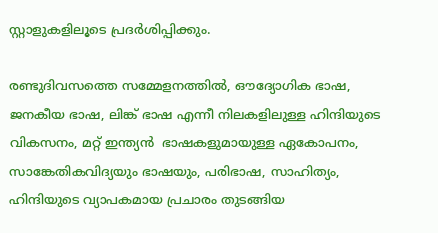സ്റ്റാളുകളിലൂടെ പ്രദർശിപ്പിക്കും.

രണ്ടുദിവസത്തെ സമ്മേളനത്തിൽ, ഔദ്യോഗിക ഭാഷ, ജനകീയ ഭാഷ, ലിങ്ക് ഭാഷ എന്നീ നിലകളിലുള്ള ഹിന്ദിയുടെ വികസനം, മറ്റ് ഇന്ത്യൻ  ഭാഷകളുമായുള്ള ഏകോപനം, സാങ്കേതികവിദ്യയും ഭാഷയും, പരിഭാഷ, സാഹിത്യം, ഹിന്ദിയുടെ വ്യാപകമായ പ്രചാരം തുടങ്ങിയ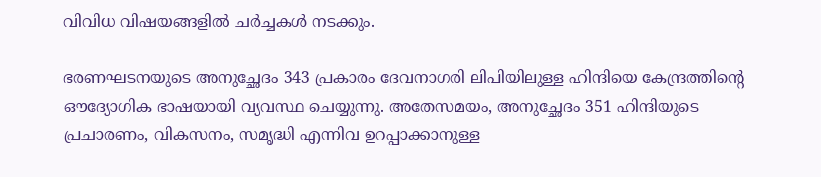വിവിധ വിഷയങ്ങളിൽ ചർച്ചകൾ നടക്കും.

ഭരണഘടനയുടെ അനുച്ഛേദം 343 പ്രകാരം ദേവനാഗരി ലിപിയിലുള്ള ഹിന്ദിയെ കേന്ദ്രത്തിൻ്റെ ഔദ്യോഗിക ഭാഷയായി വ്യവസ്ഥ ചെയ്യുന്നു. അതേസമയം, അനുച്ഛേദം 351 ഹിന്ദിയുടെ പ്രചാരണം, വികസനം, സമൃദ്ധി എന്നിവ ഉറപ്പാക്കാനുള്ള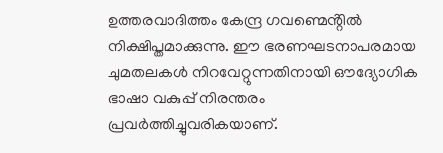ഉത്തരവാദിത്തം കേന്ദ്ര ഗവണ്മെൻ്റിൽ നിക്ഷിപ്തമാക്കുന്നു. ഈ ഭരണഘടനാപരമായ ചുമതലകൾ നിറവേറ്റുന്നതിനായി ഔദ്യോഗിക ഭാഷാ വകുപ്പ് നിരന്തരം പ്രവർത്തിച്ചുവരികയാണ്.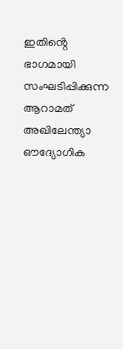ഇതിൻ്റെ ഭാഗമായി സംഘടിപ്പിക്കുന്ന ആറാമത് അഖിലേന്ത്യാ ഔദ്യോഗിക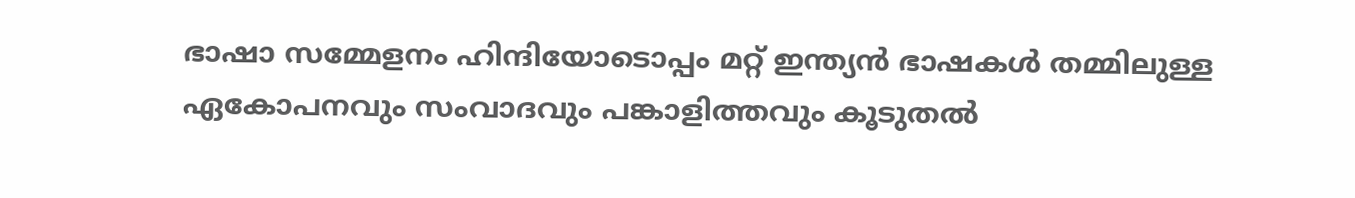ഭാഷാ സമ്മേളനം ഹിന്ദിയോടൊപ്പം മറ്റ് ഇന്ത്യൻ ഭാഷകൾ തമ്മിലുള്ള ഏകോപനവും സംവാദവും പങ്കാളിത്തവും കൂടുതൽ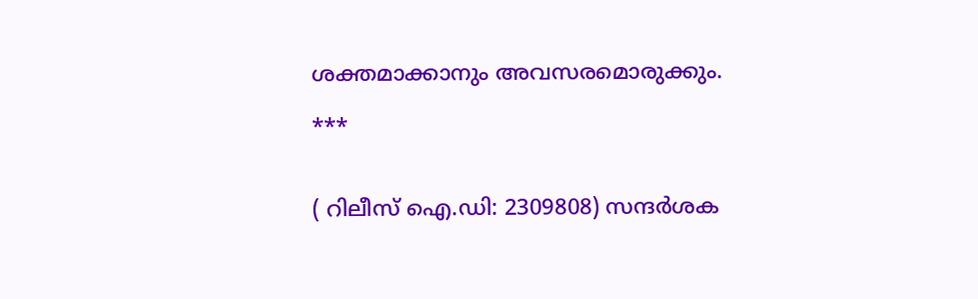ശക്തമാക്കാനും അവസരമൊരുക്കും.

***


( റിലീസ് ഐ.ഡി: 2309808) സന്ദര്‍ശക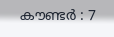കൗണ്ടര്‍ : 7